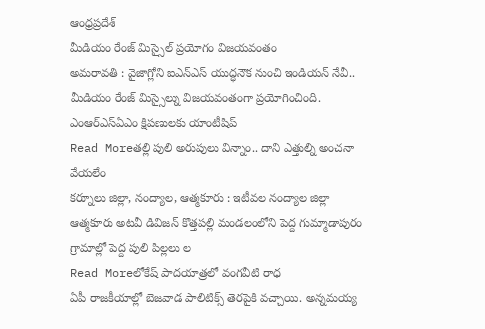ఆంధ్రప్రదేశ్
మీడియం రేంజ్ మిస్సైల్ ప్రయోగం విజయవంతం
అమరావతి : వైజాగ్లోని ఐఎన్ఎస్ యుద్ధనౌక నుంచి ఇండియన్ నేవీ.. మీడియం రేంజ్ మిస్సైల్ను విజయవంతంగా ప్రయోగించింది. ఎంఆర్ఎస్ఏఎం క్షిపణులకు యాంటీషిప్
Read Moreతల్లి పులి అరుపులు విన్నాం.. దాని ఎత్తుల్ని అంచనా వేయలేం
కర్నూలు జిల్లా, నంద్యాల, ఆత్మకూరు : ఇటీవల నంద్యాల జిల్లా ఆత్మకూరు అటవీ డివిజన్ కొత్తపల్లి మండలంలోని పెద్ద గుమ్మాడాపురం గ్రామాల్లో పెద్ద పులి పిల్లలు ల
Read Moreలోకేష్ పాదయాత్రలో వంగవీటి రాధ
ఏపీ రాజకీయాల్లో బెజవాడ పాలిటిక్స్ తెరపైకి వచ్చాయి. అన్నమయ్య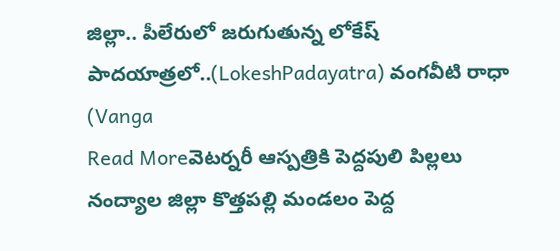జిల్లా.. పీలేరులో జరుగుతున్న లోకేష్ పాదయాత్రలో..(LokeshPadayatra) వంగవీటి రాధా (Vanga
Read Moreవెటర్నరీ ఆస్పత్రికి పెద్దపులి పిల్లలు
నంద్యాల జిల్లా కొత్తపల్లి మండలం పెద్ద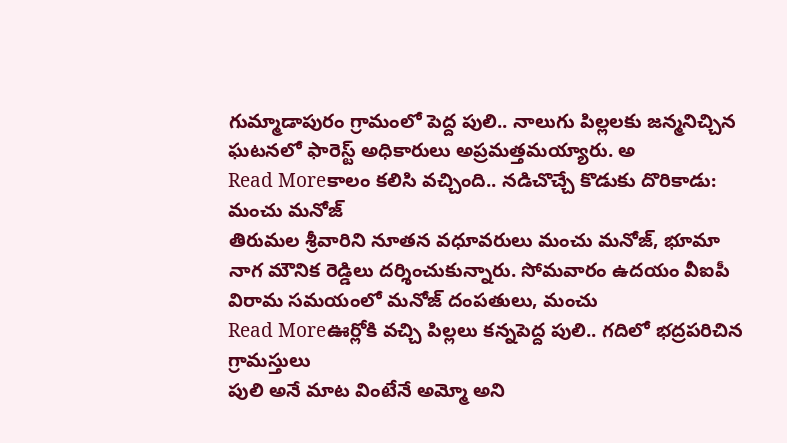గుమ్మాడాపురం గ్రామంలో పెద్ద పులి.. నాలుగు పిల్లలకు జన్మనిచ్చిన ఘటనలో ఫారెస్ట్ అధికారులు అప్రమత్తమయ్యారు. అ
Read Moreకాలం కలిసి వచ్చింది.. నడిచొచ్చే కొడుకు దొరికాడు: మంచు మనోజ్
తిరుమల శ్రీవారిని నూతన వధూవరులు మంచు మనోజ్, భూమా నాగ మౌనిక రెడ్డిలు దర్శించుకున్నారు. సోమవారం ఉదయం వీఐపీ విరామ సమయంలో మనోజ్ దంపతులు, మంచు
Read Moreఊర్లోకి వచ్చి పిల్లలు కన్నపెద్ద పులి.. గదిలో భద్రపరిచిన గ్రామస్తులు
పులి అనే మాట వింటేనే అమ్మో అని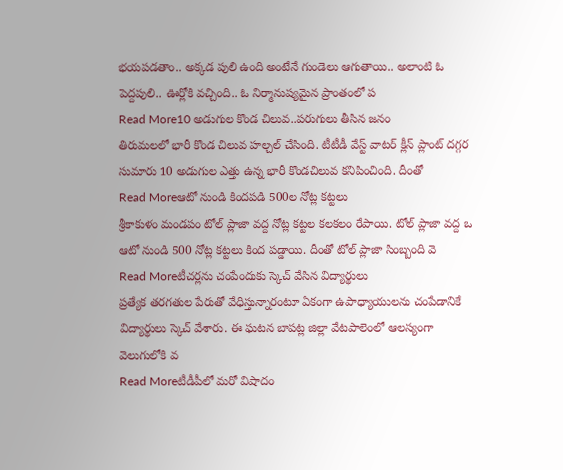భయపడతాం.. అక్కడ పులి ఉంది అంటేనే గుండెలు ఆగుతాయి.. అలాంటి ఓ పెద్దపులి.. ఊర్లోకి వచ్చింది.. ఓ నిర్మానుష్యమైన ప్రాంతంలో ప
Read More10 అడుగుల కొండ చిలువ..పరుగులు తీసిన జనం
తిరుమలలో భారీ కొండ చిలువ హల్చల్ చేసింది. టీటీడీ వేస్ట్ వాటర్ క్లీన్ ప్లాంట్ దగ్గర సుమారు 10 అడుగుల ఎత్తు ఉన్న భారీ కొండచిలువ కనిపించింది. దీంతో
Read Moreఆటో నుండి కిందపడి 500ల నోట్ల కట్టలు
శ్రీకాకుళం మండపం టోల్ ప్లాజా వద్ద నోట్ల కట్టల కలకలం రేపాయి. టోల్ ప్లాజా వద్ద ఒ ఆటో నుండి 500 నోట్ల కట్టలు కింద పడ్డాయి. దీంతో టోల్ ప్లాజా సింబ్బంది వె
Read Moreటీచర్లను చంపేందుకు స్కెచ్ వేసిన విద్యార్థులు
ప్రత్యేక తరగతుల పేరుతో వేధిస్తున్నారంటూ ఏకంగా ఉపాధ్యాయులను చంపేడానికే విద్యార్థులు స్కెచ్ వేశారు. ఈ ఘటన బాపట్ల జిల్లా వేటపాలెంలో ఆలస్యంగా వెలుగులోకి వ
Read Moreటీడీపీలో మరో విషాదం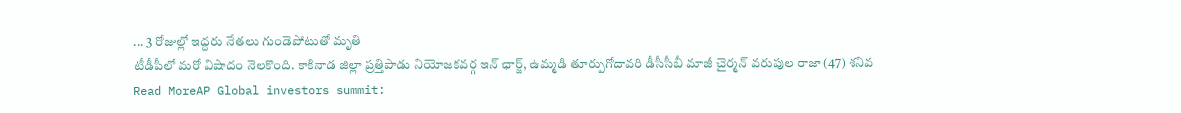... 3 రోజుల్లో ఇద్దరు నేతలు గుండెపోటుతో మృతి
టీడీపీలో మరో విషాదం నెలకొంది. కాకినాడ జిల్లా ప్రత్తిపాడు నియోజకవర్గ ఇన్ ఛార్జ్, ఉమ్మడి తూర్పుగోదావరి డీసీసీబీ మాజీ చైర్మన్ వరుపుల రాజా (47) శనివ
Read MoreAP Global investors summit: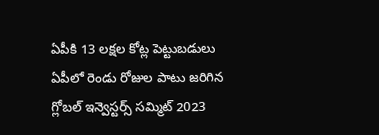ఏపీకి 13 లక్షల కోట్ల పెట్టుబడులు
ఏపీలో రెండు రోజుల పాటు జరిగిన గ్లోబల్ ఇన్వెస్టర్స్ సమ్మిట్ 2023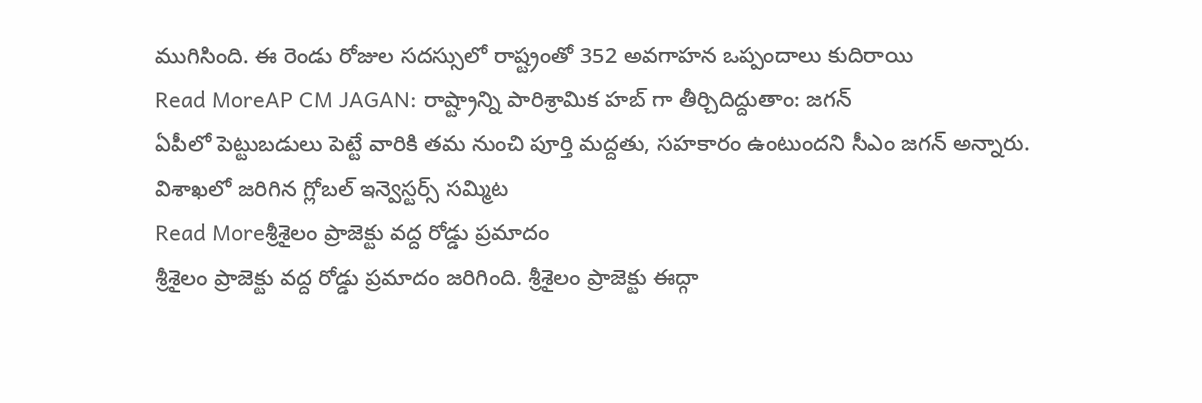ముగిసింది. ఈ రెండు రోజుల సదస్సులో రాష్ట్రంతో 352 అవగాహన ఒప్పందాలు కుదిరాయి
Read MoreAP CM JAGAN: రాష్ట్రాన్ని పారిశ్రామిక హబ్ గా తీర్చిదిద్దుతాం: జగన్
ఏపీలో పెట్టుబడులు పెట్టే వారికి తమ నుంచి పూర్తి మద్దతు, సహకారం ఉంటుందని సీఎం జగన్ అన్నారు. విశాఖలో జరిగిన గ్లోబల్ ఇన్వెస్టర్స్ సమ్మిట
Read Moreశ్రీశైలం ప్రాజెక్టు వద్ద రోడ్డు ప్రమాదం
శ్రీశైలం ప్రాజెక్టు వద్ద రోడ్డు ప్రమాదం జరిగింది. శ్రీశైలం ప్రాజెక్టు ఈద్గా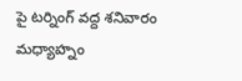పై టర్నింగ్ వద్ద శనివారం మధ్యాహ్నం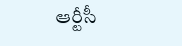ఆర్టీసీ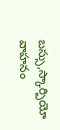బస్సు,స్కార్పియో వాహనం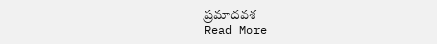ప్రమాదవశ
Read More